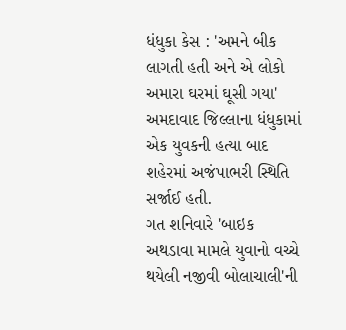ધંધુકા કેસ : 'અમને બીક લાગતી હતી અને એ લોકો અમારા ઘરમાં ઘૂસી ગયા'
અમદાવાદ જિલ્લાના ધંધુકામાં એક યુવકની હત્યા બાદ શહેરમાં અજંપાભરી સ્થિતિ સર્જાઈ હતી.
ગત શનિવારે 'બાઇક અથડાવા મામલે યુવાનો વચ્ચે થયેલી નજીવી બોલાચાલી'ની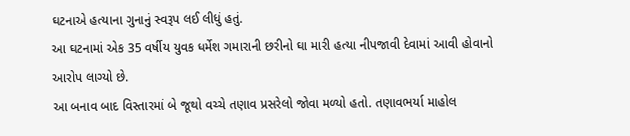ઘટનાએ હત્યાના ગુનાનું સ્વરૂપ લઈ લીધું હતું.
આ ઘટનામાં એક 35 વર્ષીય યુવક ધર્મેશ ગમારાની છરીનો ઘા મારી હત્યા નીપજાવી દેવામાં આવી હોવાનો આરોપ લાગ્યો છે.
આ બનાવ બાદ વિસ્તારમાં બે જૂથો વચ્ચે તણાવ પ્રસરેલો જોવા મળ્યો હતો. તણાવભર્યા માહોલ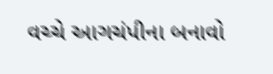વચ્ચે આગચંપીના બનાવો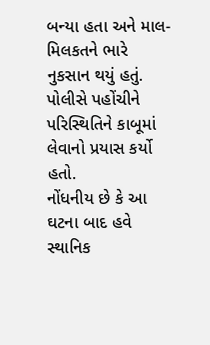બન્યા હતા અને માલ-મિલકતને ભારે નુકસાન થયું હતું.
પોલીસે પહોંચીને પરિસ્થિતિને કાબૂમાં લેવાનો પ્રયાસ કર્યો હતો.
નોંધનીય છે કે આ ઘટના બાદ હવે સ્થાનિક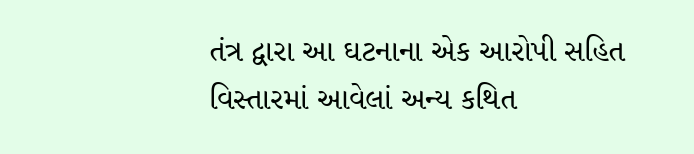તંત્ર દ્વારા આ ઘટનાના એક આરોપી સહિત વિસ્તારમાં આવેલાં અન્ય કથિત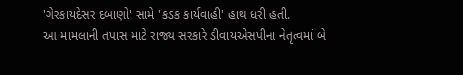'ગેરકાયદેસર દબાણો' સામે 'કડક કાર્યવાહી' હાથ ધરી હતી.
આ મામલાની તપાસ માટે રાજ્ય સરકારે ડીવાયએસપીના નેતૃત્વમાં બે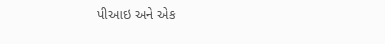પીઆઇ અને એક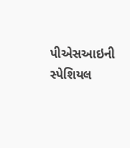પીએસઆઇની સ્પેશિયલ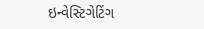ઇન્વેસ્ટિગેટિંગ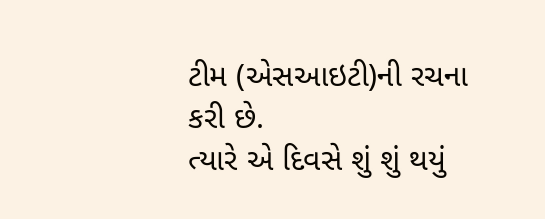ટીમ (એસઆઇટી)ની રચના કરી છે.
ત્યારે એ દિવસે શું શું થયું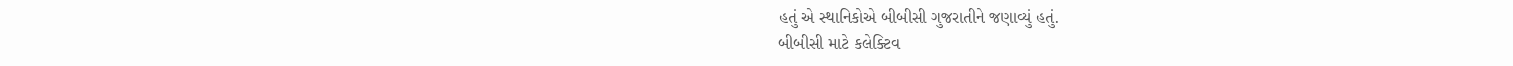હતું એ સ્થાનિકોએ બીબીસી ગુજરાતીને જણાવ્યું હતું.
બીબીસી માટે કલેક્ટિવ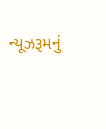ન્યૂઝરૂમનું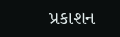પ્રકાશન